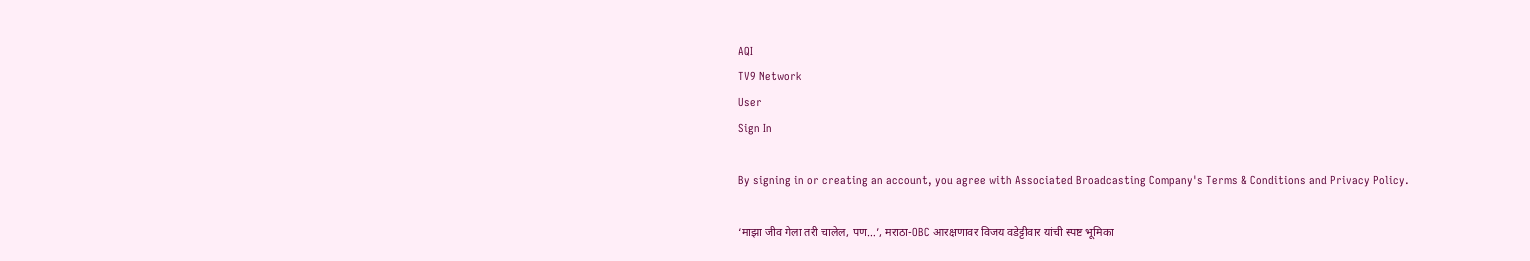AQI
TV9 Network
User
Sign In

By signing in or creating an account, you agree with Associated Broadcasting Company's Terms & Conditions and Privacy Policy.

‘माझा जीव गेला तरी चालेल, पण…’, मराठा-OBC आरक्षणावर विजय वडेट्टीवार यांची स्पष्ट भूमिका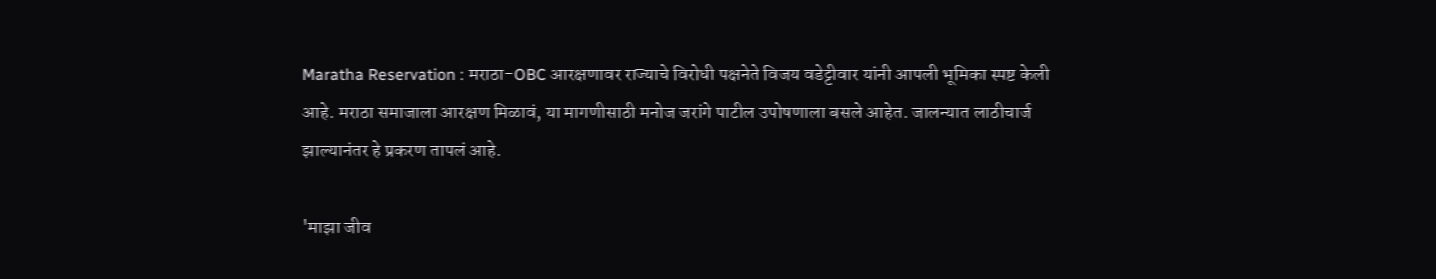Maratha Reservation : मराठा-OBC आरक्षणावर राज्याचे विरोधी पक्षनेते विजय वडेट्टीवार यांनी आपली भूमिका स्पष्ट केली आहे. मराठा समाजाला आरक्षण मिळावं, या मागणीसाठी मनोज जरांगे पाटील उपोषणाला बसले आहेत. जालन्यात लाठीचार्ज झाल्यानंतर हे प्रकरण तापलं आहे.

'माझा जीव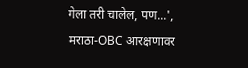गेला तरी चालेल, पण...', मराठा-OBC आरक्षणावर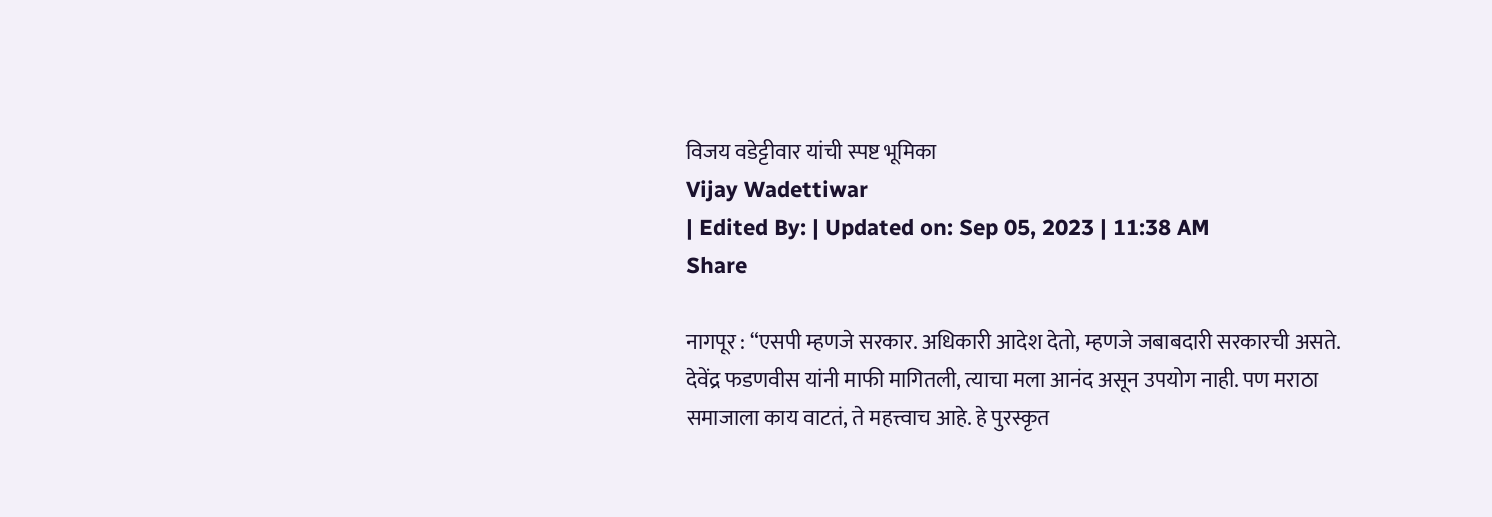विजय वडेट्टीवार यांची स्पष्ट भूमिका
Vijay Wadettiwar
| Edited By: | Updated on: Sep 05, 2023 | 11:38 AM
Share

नागपूर : “एसपी म्हणजे सरकार. अधिकारी आदेश देतो, म्हणजे जबाबदारी सरकारची असते. देवेंद्र फडणवीस यांनी माफी मागितली, त्याचा मला आनंद असून उपयोग नाही. पण मराठा समाजाला काय वाटतं, ते महत्त्वाच आहे. हे पुरस्कृत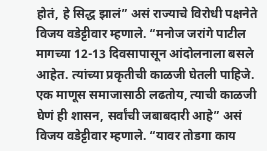होतं, हे सिद्ध झालं” असं राज्याचे विरोधी पक्षनेते विजय वडेट्टीवार म्हणाले. “मनोज जरांगे पाटील मागच्या 12-13 दिवसापासून आंदोलनाला बसले आहेत. त्यांच्या प्रकृतीची काळजी घेतली पाहिजे. एक माणूस समाजासाठी लढतोय, त्याची काळजी घेणं ही शासन, सर्वांची जबाबदारी आहे” असं विजय वडेट्टीवार म्हणाले. “यावर तोडगा काय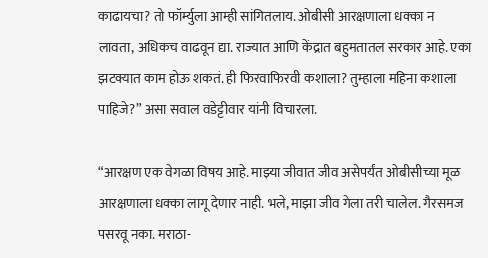काढायचा? तो फॉर्म्युला आम्ही सांगितलाय. ओबीसी आरक्षणाला धक्का न लावता, अधिकच वाढवून द्या. राज्यात आणि केंद्रात बहुमतातल सरकार आहे. एका झटक्यात काम होऊ शकतं. ही फिरवाफिरवी कशाला? तुम्हाला महिना कशाला पाहिजे?” असा सवाल वडेट्टीवार यांनी विचारला.

“आरक्षण एक वेगळा विषय आहे. माझ्या जीवात जीव असेपर्यंत ओबीसीच्या मूळ आरक्षणाला धक्का लागू देणार नाही. भले, माझा जीव गेला तरी चालेल. गैरसमज पसरवू नका. मराठा-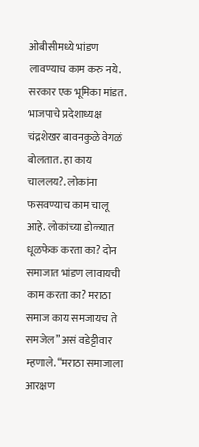ओबीसीमध्ये भांडण लावण्याच काम करु नये. सरकार एक भूमिका मांडत. भाजपाचे प्रदेशाध्यक्ष चंद्रशेखर बावनकुळे वेगळं बोलतात. हा काय चाललय?. लोकांना फसवण्याच काम चालू आहे. लोकांच्या डोळ्यात धूळफेक करता का? दोन समाजात भांडण लावायची काम करता का? मराठा समाज काय समजायच ते समजेल” असं वडेट्टीवार म्हणाले. “मराठा समाजाला आरक्षण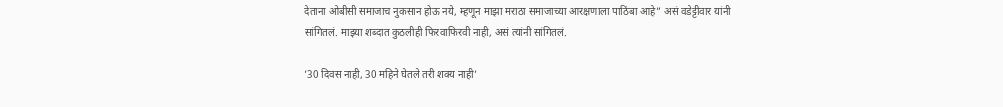देताना ओबीसी समाजाच नुकसान होऊ नये, म्हणून माझा मराठा समाजाच्या आरक्षणाला पाठिंबा आहे” असं वडेट्टीवार यांनी सांगितलं. माझ्या शब्दात कुठलीही फिरवाफिरवी नाही, असं त्यांनी सांगितलं.

’30 दिवस नाही, 30 महिने घेतले तरी शक्य नाही’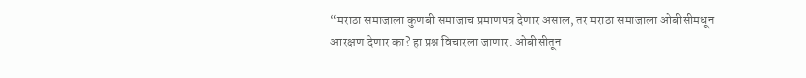“मराठा समाजाला कुणबी समाजाच प्रमाणपत्र देणार असाल, तर मराठा समाजाला ओबीसीमधून आरक्षण देणार का? हा प्रश्न विचारला जाणार. ओबीसीतून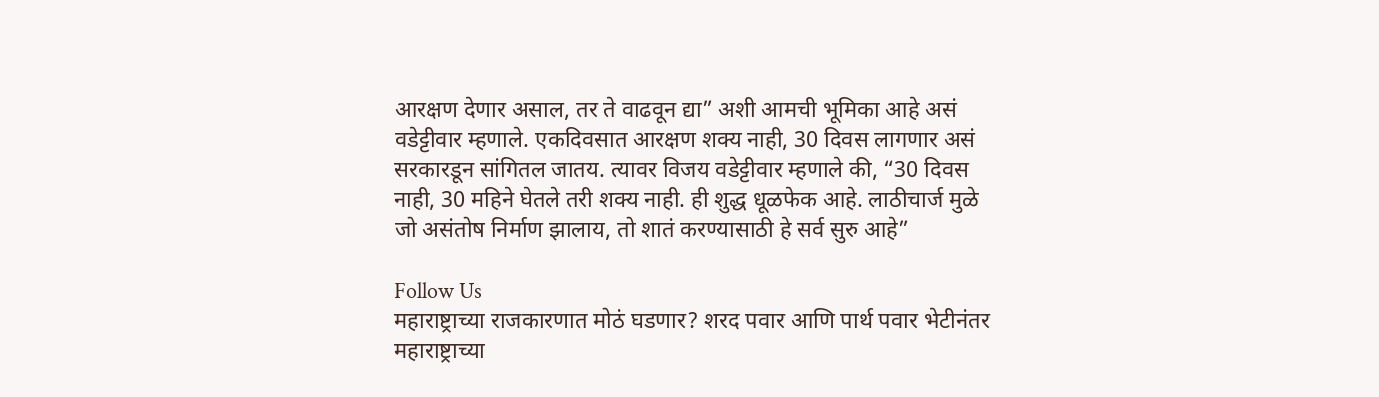आरक्षण देणार असाल, तर ते वाढवून द्या” अशी आमची भूमिका आहे असं वडेट्टीवार म्हणाले. एकदिवसात आरक्षण शक्य नाही, 30 दिवस लागणार असं सरकारडून सांगितल जातय. त्यावर विजय वडेट्टीवार म्हणाले की, “30 दिवस नाही, 30 महिने घेतले तरी शक्य नाही. ही शुद्ध धूळफेक आहे. लाठीचार्ज मुळे जो असंतोष निर्माण झालाय, तो शातं करण्यासाठी हे सर्व सुरु आहे”

Follow Us
महाराष्ट्राच्या राजकारणात मोठं घडणार? शरद पवार आणि पार्थ पवार भेटीनंतर
महाराष्ट्राच्या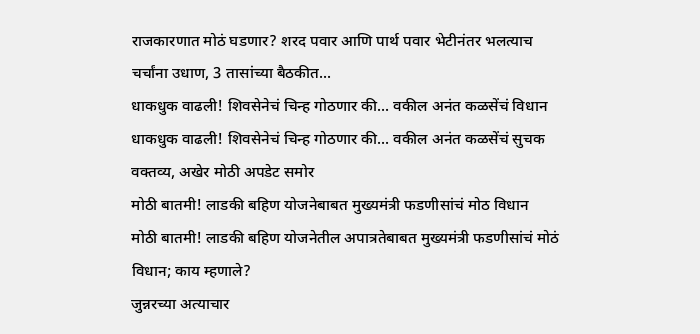राजकारणात मोठं घडणार? शरद पवार आणि पार्थ पवार भेटीनंतर भलत्याच चर्चांना उधाण, 3 तासांच्या बैठकीत...
धाकधुक वाढली! शिवसेनेचं चिन्ह गोठणार की... वकील अनंत कळसेंचं विधान
धाकधुक वाढली! शिवसेनेचं चिन्ह गोठणार की... वकील अनंत कळसेंचं सुचक वक्तव्य, अखेर मोठी अपडेट समोर
मोठी बातमी! लाडकी बहिण योजनेबाबत मुख्यमंत्री फडणीसांचं मोठ विधान
मोठी बातमी! लाडकी बहिण योजनेतील अपात्रतेबाबत मुख्यमंत्री फडणीसांचं मोठं विधान; काय म्हणाले?
जुन्नरच्या अत्याचार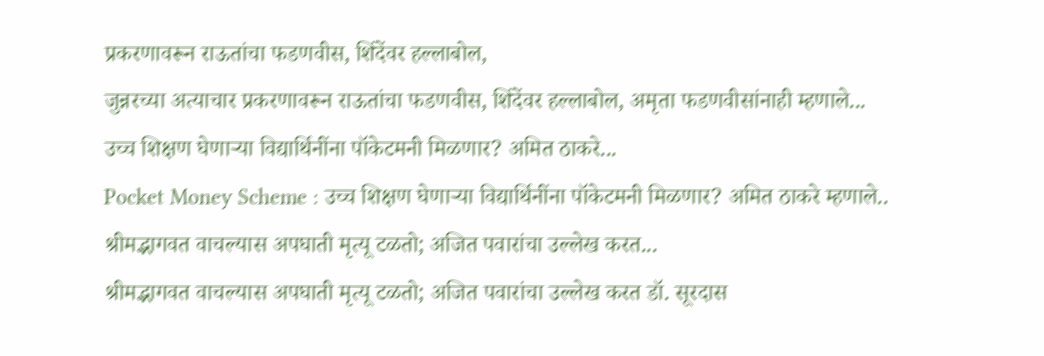प्रकरणावरून राऊतांचा फडणवीस, शिंदेंवर हल्लाबोल,
जुन्नरच्या अत्याचार प्रकरणावरून राऊतांचा फडणवीस, शिंदेंवर हल्लाबोल, अमृता फडणवीसांनाही म्हणाले...
उच्च शिक्षण घेणाऱ्या विद्यार्थिनींना पॉकेटमनी मिळणार? अमित ठाकरे...
Pocket Money Scheme : उच्च शिक्षण घेणाऱ्या विद्यार्थिनींना पॉकेटमनी मिळणार? अमित ठाकरे म्हणाले..
श्रीमद्भागवत वाचल्यास अपघाती मृत्यू टळतो; अजित पवारांचा उल्लेख करत...
श्रीमद्भागवत वाचल्यास अपघाती मृत्यू टळतो; अजित पवारांचा उल्लेख करत डॉ. सूरदास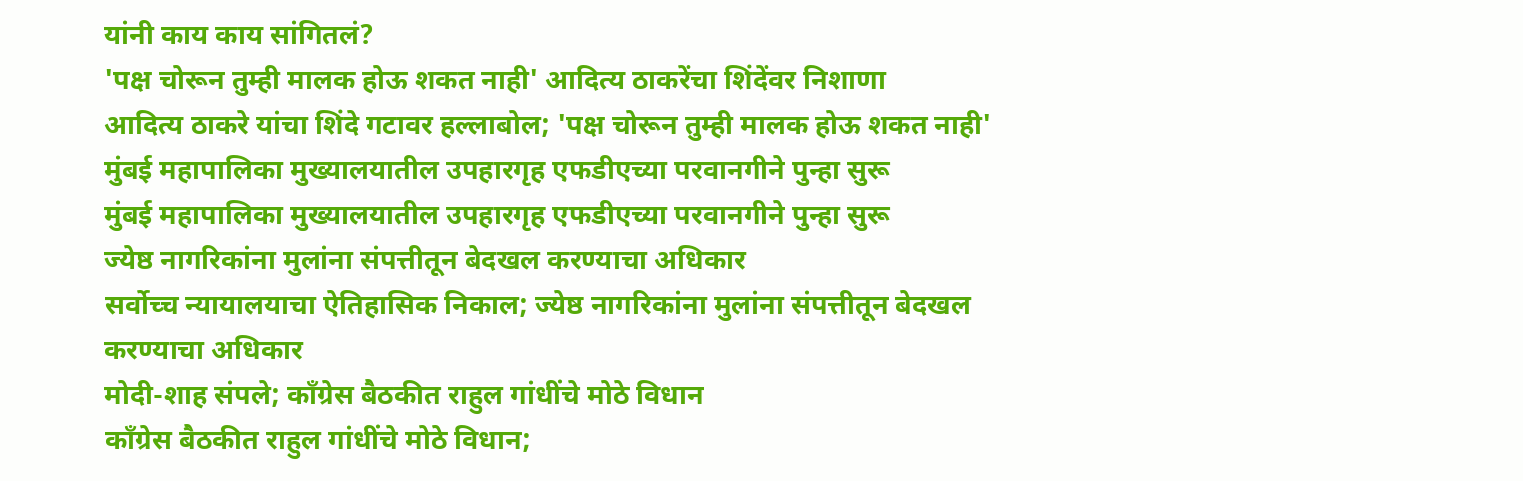यांनी काय काय सांगितलं?
'पक्ष चोरून तुम्ही मालक होऊ शकत नाही' आदित्य ठाकरेंचा शिंदेंवर निशाणा
आदित्य ठाकरे यांचा शिंदे गटावर हल्लाबोल; 'पक्ष चोरून तुम्ही मालक होऊ शकत नाही'
मुंबई महापालिका मुख्यालयातील उपहारगृह एफडीएच्या परवानगीने पुन्हा सुरू
मुंबई महापालिका मुख्यालयातील उपहारगृह एफडीएच्या परवानगीने पुन्हा सुरू
ज्येष्ठ नागरिकांना मुलांना संपत्तीतून बेदखल करण्याचा अधिकार
सर्वोच्च न्यायालयाचा ऐतिहासिक निकाल; ज्येष्ठ नागरिकांना मुलांना संपत्तीतून बेदखल करण्याचा अधिकार
मोदी-शाह संपले; काँग्रेस बैठकीत राहुल गांधींचे मोठे विधान
काँग्रेस बैठकीत राहुल गांधींचे मोठे विधान;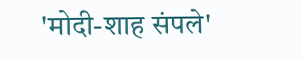'मोदी-शाह संपले'